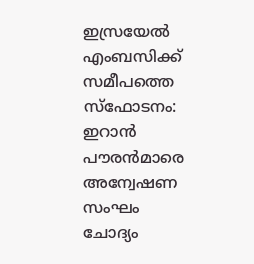ഇസ്രയേൽ എംബസിക്ക് സമീപത്തെ സ്ഫോടനം: ഇറാൻ പൗരൻമാരെ അന്വേഷണ സംഘം ചോദ്യം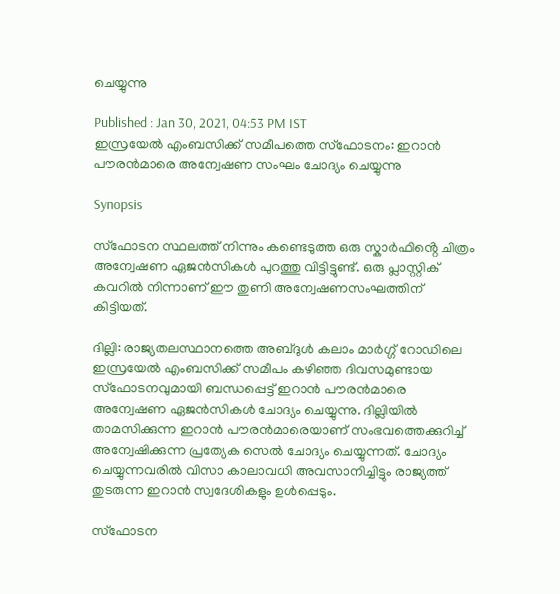ചെയ്യുന്നു

Published : Jan 30, 2021, 04:53 PM IST
ഇസ്രയേൽ എംബസിക്ക് സമീപത്തെ സ്ഫോടനം: ഇറാൻ പൗരൻമാരെ അന്വേഷണ സംഘം ചോദ്യം ചെയ്യുന്നു

Synopsis

സ്ഫോടന സ്ഥലത്ത് നിന്നും കണ്ടെടുത്ത ഒരു സ്കാ‍ർഫിൻ്റെ ചിത്രം അന്വേഷണ ഏജൻസികൾ പുറത്തു വിട്ടിട്ടുണ്ട്. ഒരു പ്ലാസ്റ്റിക് കവറിൽ നിന്നാണ് ഈ തുണി അന്വേഷണസംഘത്തിന് കിട്ടിയത്.

ദില്ലി: രാജ്യതലസ്ഥാനത്തെ അബ്ദുൾ കലാം മാർഗ്ഗ് റോഡിലെ ഇസ്രയേൽ എംബസിക്ക് സമീപം കഴിഞ്ഞ ദിവസമുണ്ടായ സ്ഫോടനവുമായി ബന്ധപ്പെട്ട് ഇറാൻ പൗരൻമാരെ അന്വേഷണ ഏജൻസികൾ ചോദ്യം ചെയ്യുന്നു. ദില്ലിയിൽ താമസിക്കുന്ന ഇറാൻ പൗരൻമാരെയാണ് സംഭവത്തെക്കുറിച്ച് അന്വേഷിക്കുന്ന പ്രത്യേക സെൽ ചോദ്യം ചെയ്യുന്നത്. ചോദ്യം ചെയ്യുന്നവരിൽ വിസാ കാലാവധി അവസാനിച്ചിട്ടും രാജ്യത്ത് തുടരുന്ന ഇറാൻ സ്വദേശികളും ഉൾപ്പെടും.

സ്ഫോടന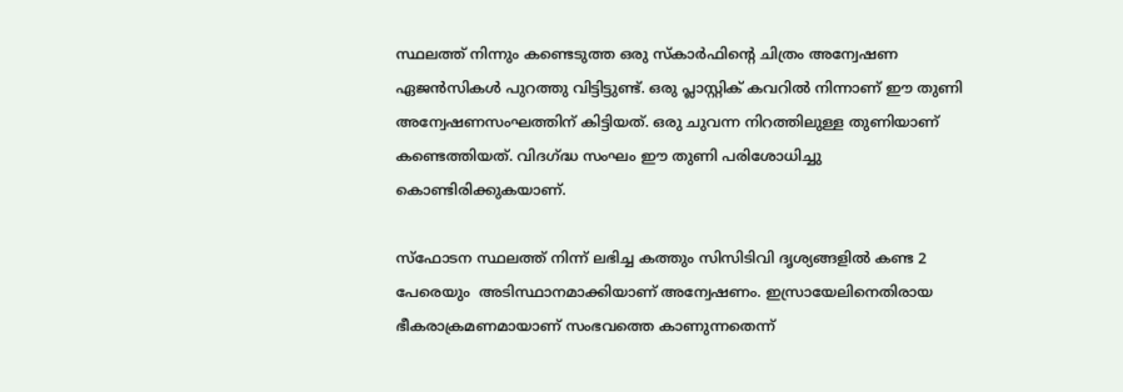സ്ഥലത്ത് നിന്നും കണ്ടെടുത്ത ഒരു സ്കാ‍ർഫിൻ്റെ ചിത്രം അന്വേഷണ ഏജൻസികൾ പുറത്തു വിട്ടിട്ടുണ്ട്. ഒരു പ്ലാസ്റ്റിക് കവറിൽ നിന്നാണ് ഈ തുണി അന്വേഷണസംഘത്തിന് കിട്ടിയത്. ഒരു ചുവന്ന നിറത്തിലുള്ള തുണിയാണ് കണ്ടെത്തിയത്. വിദഗ്ദ്ധ സംഘം ഈ തുണി പരിശോധിച്ചു കൊണ്ടിരിക്കുകയാണ്.

സ്ഫോടന സ്ഥലത്ത് നിന്ന് ലഭിച്ച കത്തും സിസിടിവി ദൃശ്യങ്ങളിൽ കണ്ട 2 പേരെയും  അടിസ്ഥാനമാക്കിയാണ് അന്വേഷണം. ഇസ്രായേലിനെതിരായ ഭീകരാക്രമണമായാണ് സംഭവത്തെ കാണുന്നതെന്ന്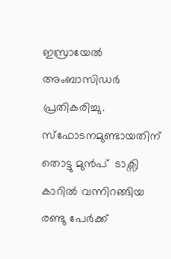ഇസ്രായേൽ അംബാസിഡർ പ്രതികരിച്ചു. സ്ഫോടനമുണ്ടായതിന് തൊട്ടു മുൻപ്  ടാക്സി കാറിൽ വന്നിറങ്ങിയ രണ്ടു പേർക്ക്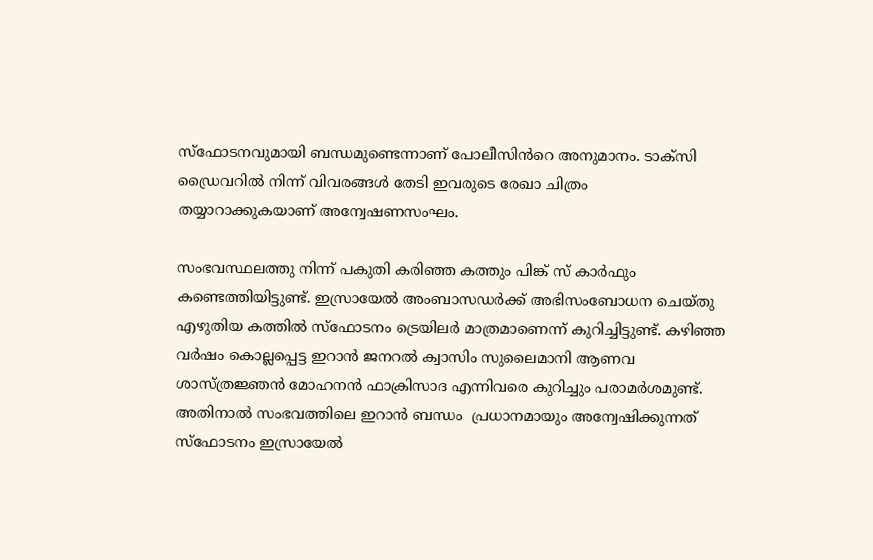സ്ഫോടനവുമായി ബന്ധമുണ്ടെന്നാണ് പോലീസിൻറെ അനുമാനം. ടാക്സി ഡ്രൈവറിൽ നിന്ന് വിവരങ്ങൾ തേടി ഇവരുടെ രേഖാ ചിത്രം  തയ്യാറാക്കുകയാണ് അന്വേഷണസംഘം.

സംഭവസ്ഥലത്തു നിന്ന് പകുതി കരിഞ്ഞ കത്തും പിങ്ക് സ് കാർഫും കണ്ടെത്തിയിട്ടുണ്ട്. ഇസ്രായേൽ അംബാസഡർക്ക് അഭിസംബോധന ചെയ്തു എഴുതിയ കത്തിൽ സ്ഫോടനം ട്രെയിലർ മാത്രമാണെന്ന് കുറിച്ചിട്ടുണ്ട്. കഴിഞ്ഞ വർഷം കൊല്ലപ്പെട്ട ഇറാൻ ജനറൽ ക്വാസിം സുലൈമാനി ആണവ ശാസ്ത്രജ്ഞൻ മോഹനൻ ഫാക്രിസാദ എന്നിവരെ കുറിച്ചും പരാമർശമുണ്ട്. അതിനാൽ സംഭവത്തിലെ ഇറാൻ ബന്ധം  പ്രധാനമായും അന്വേഷിക്കുന്നത് സ്ഫോടനം ഇസ്രായേൽ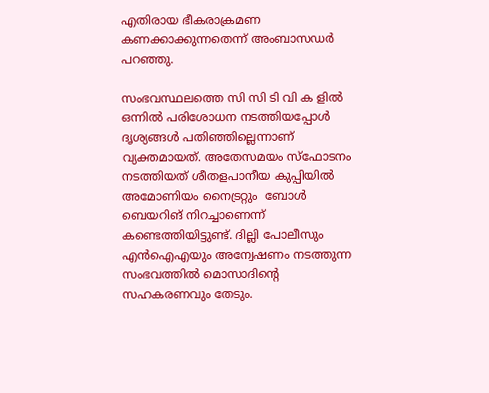എതിരായ ഭീകരാക്രമണ കണക്കാക്കുന്നതെന്ന് അംബാസഡർ പറഞ്ഞു.

സംഭവസ്ഥലത്തെ സി സി ടി വി ക ളിൽ ഒന്നിൽ പരിശോധന നടത്തിയപ്പോൾ ദൃശ്യങ്ങൾ പതിഞ്ഞില്ലെന്നാണ് വ്യക്തമായത്. അതേസമയം സ്ഫോടനം നടത്തിയത് ശീതളപാനീയ കുപ്പിയിൽ  അമോണിയം നൈട്രറ്റും  ബോൾ ബെയറിങ് നിറച്ചാണെന്ന് കണ്ടെത്തിയിട്ടുണ്ട്. ദില്ലി പോലീസും എൻഐഎയും അന്വേഷണം നടത്തുന്ന സംഭവത്തിൽ മൊസാദിന്റെ സഹകരണവും തേടും.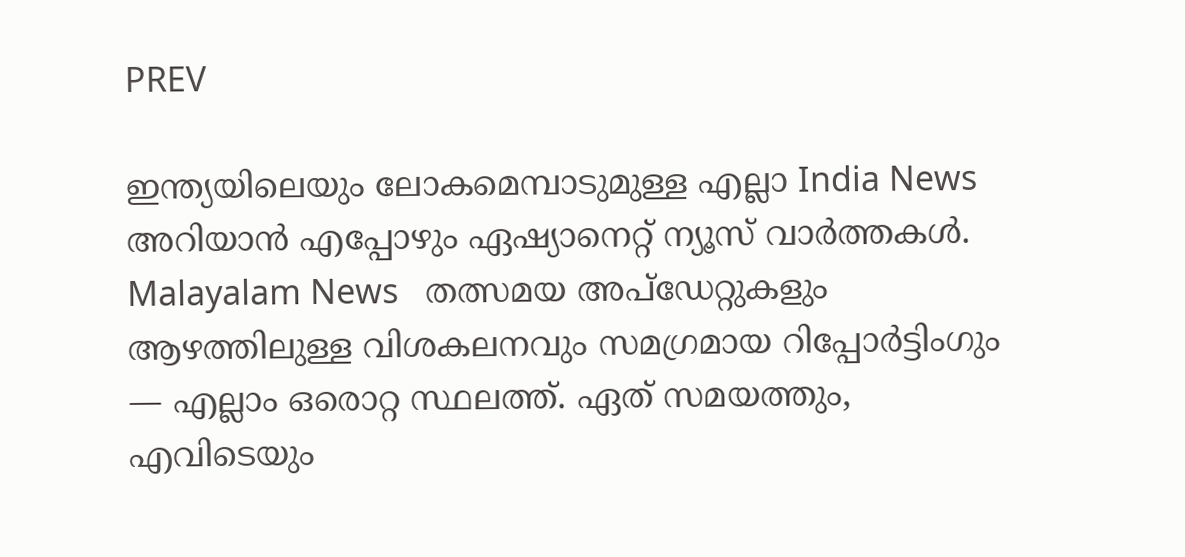PREV

ഇന്ത്യയിലെയും ലോകമെമ്പാടുമുള്ള എല്ലാ India News അറിയാൻ എപ്പോഴും ഏഷ്യാനെറ്റ് ന്യൂസ് വാർത്തകൾ. Malayalam News   തത്സമയ അപ്‌ഡേറ്റുകളും ആഴത്തിലുള്ള വിശകലനവും സമഗ്രമായ റിപ്പോർട്ടിംഗും — എല്ലാം ഒരൊറ്റ സ്ഥലത്ത്. ഏത് സമയത്തും, എവിടെയും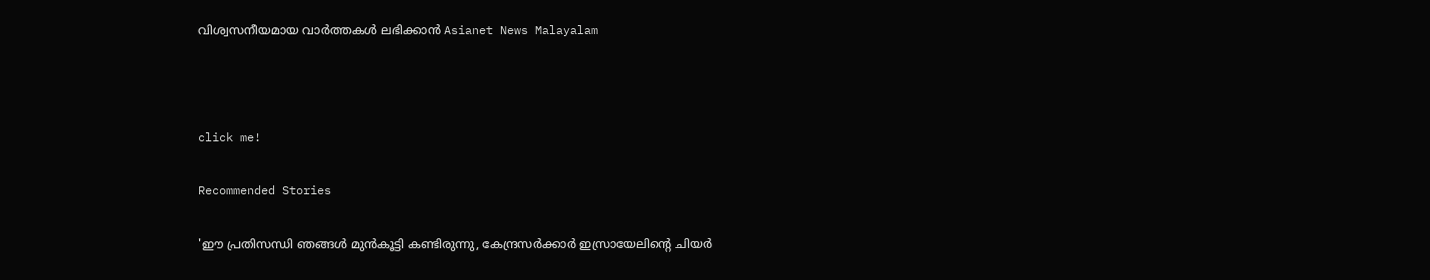വിശ്വസനീയമായ വാർത്തകൾ ലഭിക്കാൻ Asianet News Malayalam



click me!

Recommended Stories

'ഈ പ്രതിസന്ധി ഞങ്ങൾ മുൻകൂട്ടി കണ്ടിരുന്നു, കേന്ദ്രസർക്കാർ ഇസ്രായേലിന്റെ ചിയർ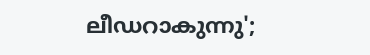ലീഡറാകുന്നു';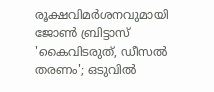രൂക്ഷവിമർശനവുമായി ജോൺ ബ്രിട്ടാസ്
'കൈവിടരുത്, ഡീസൽ തരണം'; ഒടുവിൽ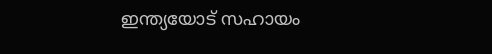ഇന്ത്യയോട് സഹായം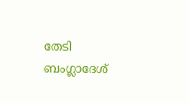തേടി ബംഗ്ലാദേശ്